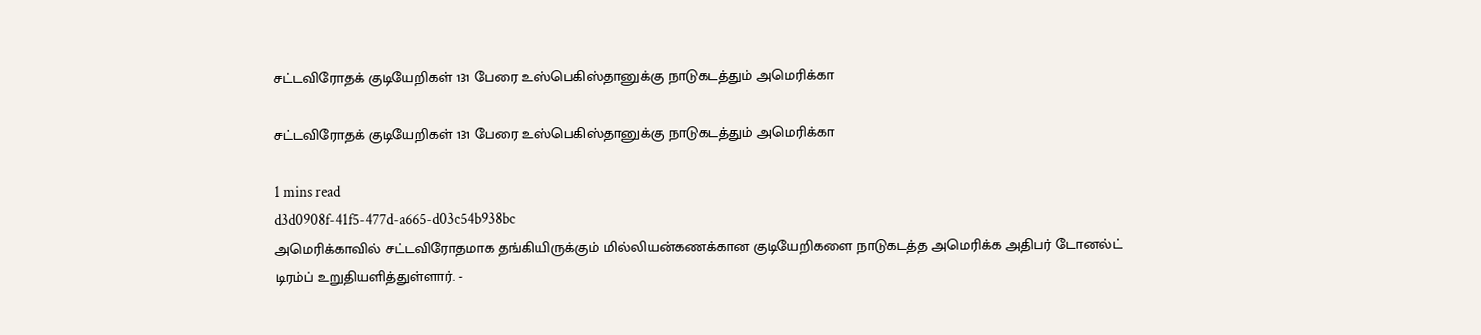சட்டவிரோதக் குடியேறிகள் 131 பேரை உஸ்பெகிஸ்தானுக்கு நாடுகடத்தும் அமெரிக்கா

சட்டவிரோதக் குடியேறிகள் 131 பேரை உஸ்பெகிஸ்தானுக்கு நாடுகடத்தும் அமெரிக்கா

1 mins read
d3d0908f-41f5-477d-a665-d03c54b938bc
அமெரிக்காவில் சட்டவிரோதமாக தங்கியிருக்கும் மில்லியன்கணக்கான குடியேறிகளை நாடுகடத்த அமெரிக்க அதிபர் டோனல்ட் டிரம்ப் உறுதியளித்துள்ளார். -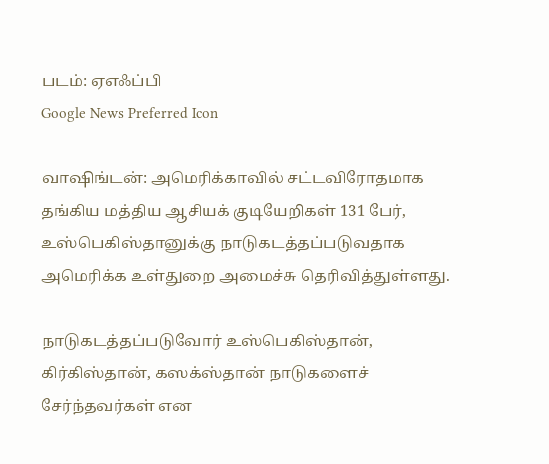படம்: ஏஎஃப்பி
Google News Preferred Icon

வாஷிங்டன்: அமெரிக்காவில் சட்டவிரோதமாக தங்கிய மத்திய ஆசியக் குடியேறிகள் 131 பேர், உஸ்பெகிஸ்தானுக்கு நாடுகடத்தப்படுவதாக அமெரிக்க உள்துறை அமைச்சு தெரிவித்துள்ளது.

நாடுகடத்தப்படுவோர் உஸ்பெகிஸ்தான், கிர்கிஸ்தான், கஸக்ஸ்தான் நாடுகளைச் சேர்ந்தவர்கள் என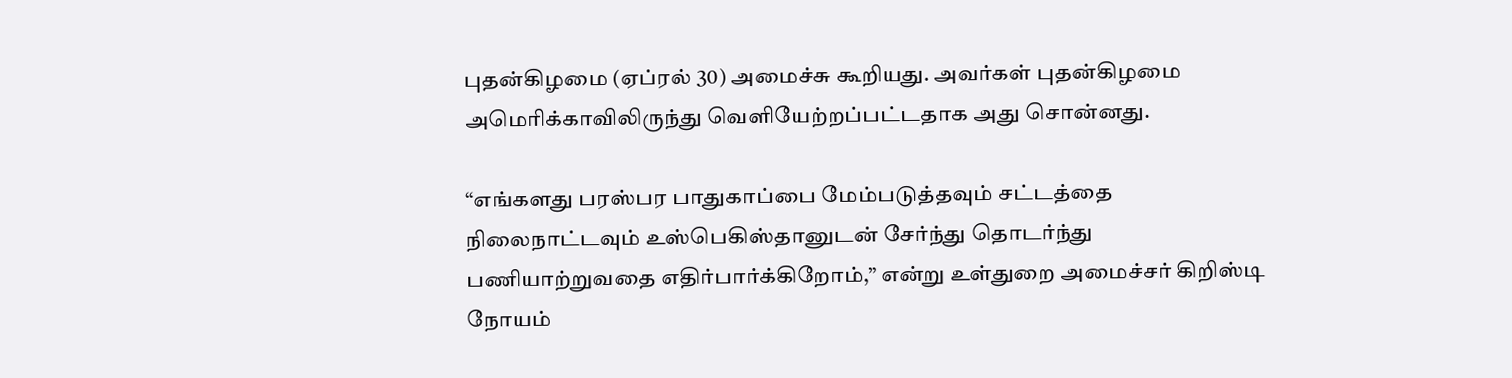புதன்கிழமை (ஏப்ரல் 30) அமைச்சு கூறியது. அவர்கள் புதன்கிழமை அமெரிக்காவிலிருந்து வெளியேற்றப்பட்டதாக அது சொன்னது.

“எங்களது பரஸ்பர பாதுகாப்பை மேம்படுத்தவும் சட்டத்தை நிலைநாட்டவும் உஸ்பெகிஸ்தானுடன் சேர்ந்து தொடர்ந்து பணியாற்றுவதை எதிர்பார்க்கிறோம்,” என்று உள்துறை அமைச்சர் கிறிஸ்டி நோயம்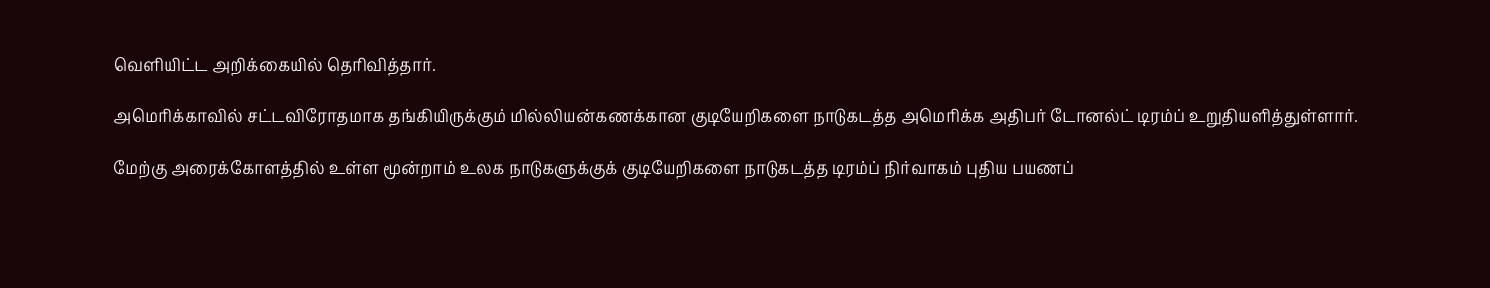வெளியிட்ட அறிக்கையில் தெரிவித்தார்.

அமெரிக்காவில் சட்டவிரோதமாக தங்கியிருக்கும் மில்லியன்கணக்கான குடியேறிகளை நாடுகடத்த அமெரிக்க அதிபர் டோனல்ட் டிரம்ப் உறுதியளித்துள்ளார்.

மேற்கு அரைக்கோளத்தில் உள்ள மூன்றாம் உலக நாடுகளுக்குக் குடியேறிகளை நாடுகடத்த டிரம்ப் நிர்வாகம் புதிய பயணப்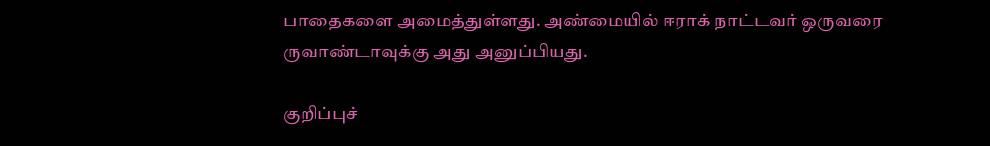பாதைகளை அமைத்துள்ளது. அண்மையில் ஈராக் நாட்டவர் ஒருவரை ருவாண்டாவுக்கு அது அனுப்பியது.

குறிப்புச்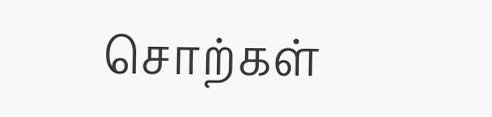சொற்கள்